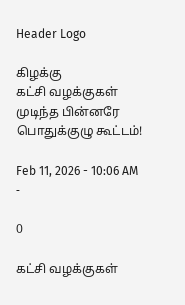Header Logo

கிழக்கு
கட்சி வழக்குகள் முடிந்த பின்னரே பொதுக்குழு கூட்டம்!

Feb 11, 2026 - 10:06 AM -

0

கட்சி வழக்குகள்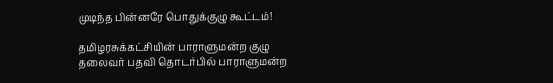முடிந்த பின்னரே பொதுக்குழு கூட்டம்!

தமிழரசுக்கட்சியின் பாராளுமன்ற குழு தலைவர் பதவி தொடர்பில் பாராளுமன்ற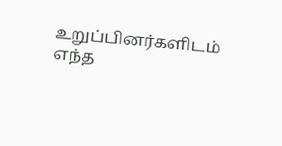உறுப்பினர்களிடம் எந்த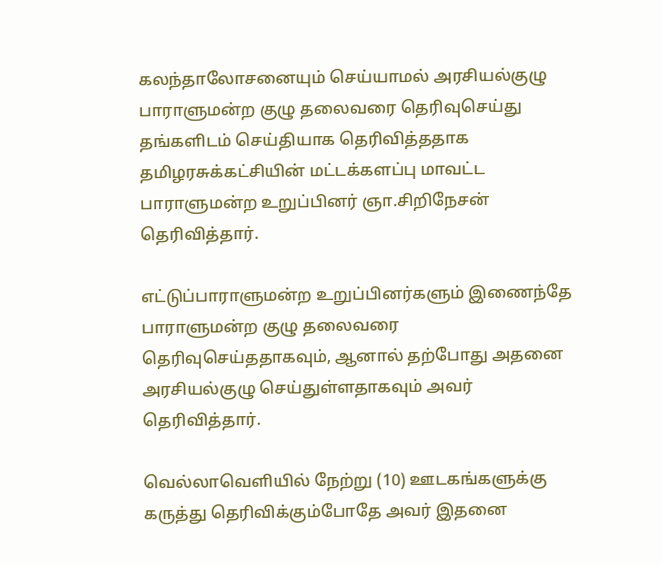கலந்தாலோசனையும் செய்யாமல் அரசியல்குழு பாராளுமன்ற குழு தலைவரை தெரிவுசெய்து தங்களிடம் செய்தியாக தெரிவித்ததாக தமிழரசுக்கட்சியின் மட்டக்களப்பு மாவட்ட பாராளுமன்ற உறுப்பினர் ஞா.சிறிநேசன் தெரிவித்தார்.

எட்டுப்பாராளுமன்ற உறுப்பினர்களும் இணைந்தே பாராளுமன்ற குழு தலைவரை தெரிவுசெய்ததாகவும், ஆனால் தற்போது அதனை அரசியல்குழு செய்துள்ளதாகவும் அவர் தெரிவித்தார்.

வெல்லாவெளியில் நேற்று (10) ஊடகங்களுக்கு கருத்து தெரிவிக்கும்போதே அவர் இதனை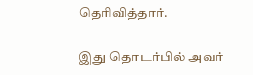தெரிவித்தார்.

இது தொடர்பில் அவர்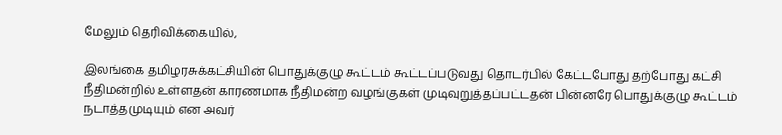மேலும் தெரிவிக்கையில்,

இலங்கை தமிழரசுக்கட்சியின் பொதுக்குழு கூட்டம் கூட்டப்படுவது தொடர்பில் கேட்டபோது தற்போது கட்சி நீதிமன்றில் உள்ளதன் காரணமாக நீதிமன்ற வழங்குகள் முடிவுறுத்தப்பட்டதன் பின்னரே பொதுக்குழு கூட்டம் நடாத்தமுடியும் என அவர்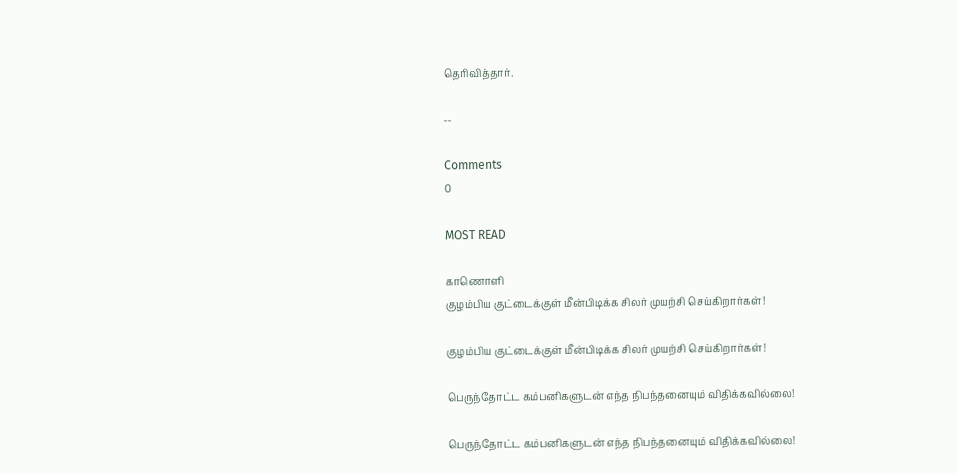தெரிவித்தார்.

--

Comments
0

MOST READ

காணொளி
குழம்பிய குட்டைக்குள் மீன்பிடிக்க சிலர் முயற்சி செய்கிறார்கள்!

குழம்பிய குட்டைக்குள் மீன்பிடிக்க சிலர் முயற்சி செய்கிறார்கள்!

பெருந்தோட்ட கம்பனிகளுடன் எந்த நிபந்தனையும் விதிக்கவில்லை!

பெருந்தோட்ட கம்பனிகளுடன் எந்த நிபந்தனையும் விதிக்கவில்லை!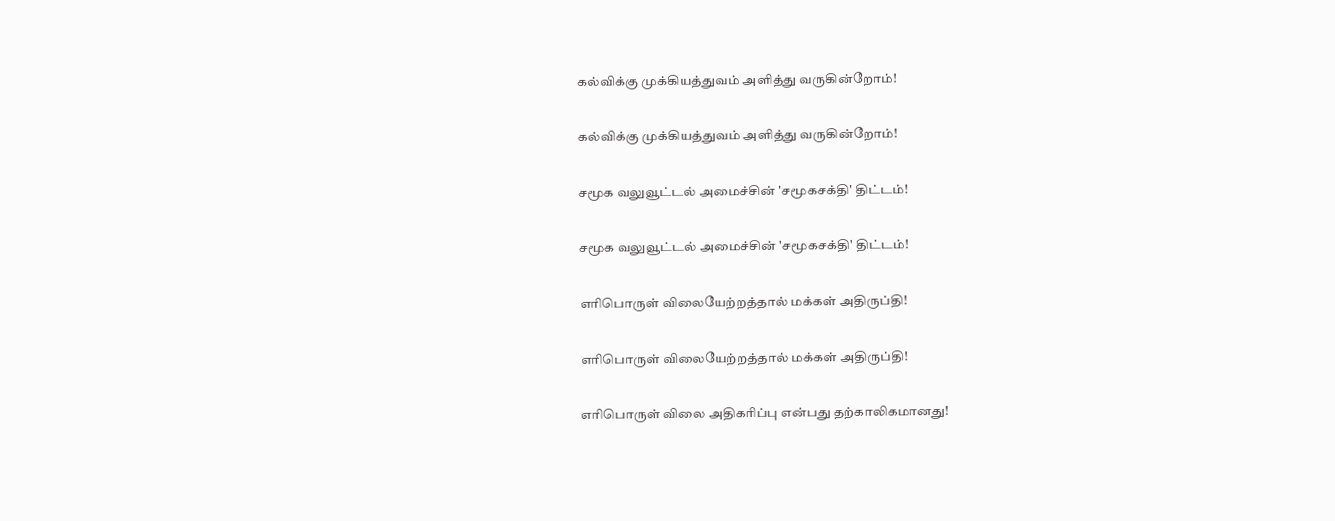கல்விக்கு முக்கியத்துவம் அளித்து வருகின்றோம்!

கல்விக்கு முக்கியத்துவம் அளித்து வருகின்றோம்!

சமூக வலுவூட்டல் அமைச்சின் 'சமூகசக்தி' திட்டம்!

சமூக வலுவூட்டல் அமைச்சின் 'சமூகசக்தி' திட்டம்!

எரிபொருள் விலையேற்றத்தால் மக்கள் அதிருப்தி!

எரிபொருள் விலையேற்றத்தால் மக்கள் அதிருப்தி!

எரிபொருள் விலை அதிகரிப்பு என்பது தற்காலிகமானது!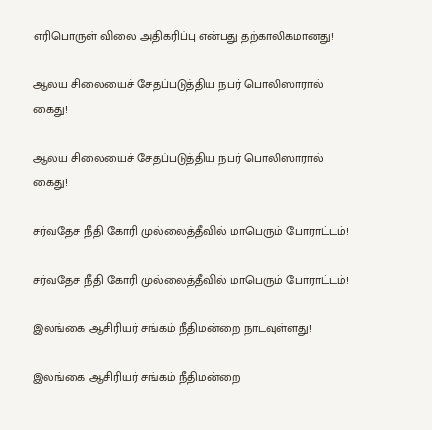எரிபொருள் விலை அதிகரிப்பு என்பது தற்காலிகமானது!

ஆலய சிலையைச் சேதப்படுத்திய நபர் பொலிஸாரால் கைது!

ஆலய சிலையைச் சேதப்படுத்திய நபர் பொலிஸாரால் கைது!

சர்வதேச நீதி கோரி முல்லைத்தீவில் மாபெரும் போராட்டம்!

சர்வதேச நீதி கோரி முல்லைத்தீவில் மாபெரும் போராட்டம்!

இலங்கை ஆசிரியர் சங்கம் நீதிமன்றை நாடவுள்ளது!

இலங்கை ஆசிரியர் சங்கம் நீதிமன்றை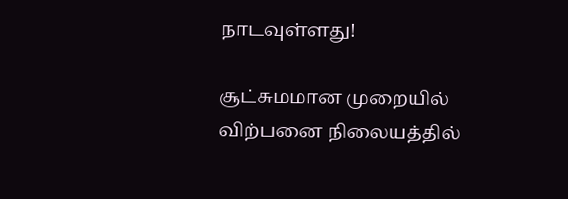நாடவுள்ளது!

சூட்சுமமான முறையில் விற்பனை நிலையத்தில்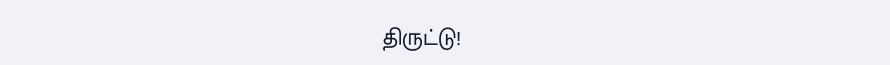திருட்டு!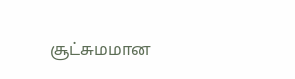சூட்சுமமான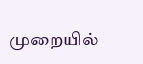முறையில்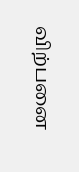விற்பனை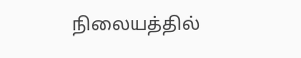நிலையத்தில்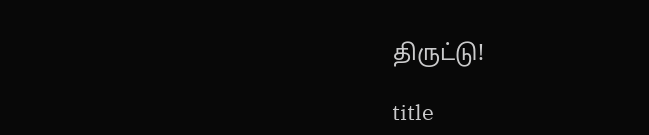திருட்டு!

title